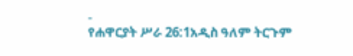-
የሐዋርያት ሥራ 26:1አዲስ ዓለም ትርጉም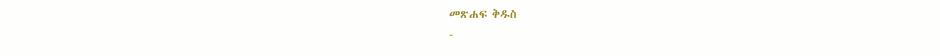መጽሐፍ ቅዱስ
-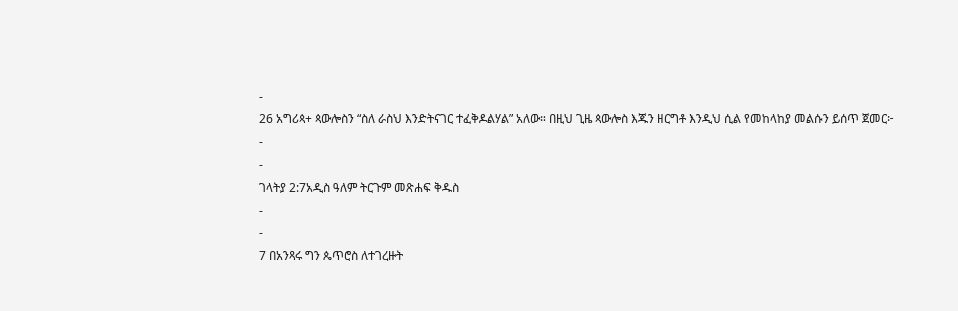-
26 አግሪጳ+ ጳውሎስን “ስለ ራስህ እንድትናገር ተፈቅዶልሃል” አለው። በዚህ ጊዜ ጳውሎስ እጁን ዘርግቶ እንዲህ ሲል የመከላከያ መልሱን ይሰጥ ጀመር፦
-
-
ገላትያ 2:7አዲስ ዓለም ትርጉም መጽሐፍ ቅዱስ
-
-
7 በአንጻሩ ግን ጴጥሮስ ለተገረዙት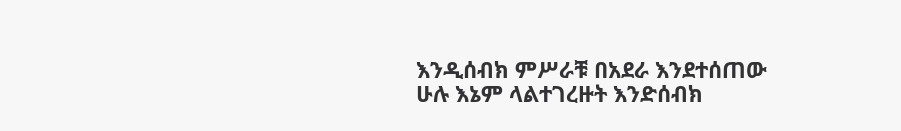እንዲሰብክ ምሥራቹ በአደራ እንደተሰጠው ሁሉ እኔም ላልተገረዙት እንድሰብክ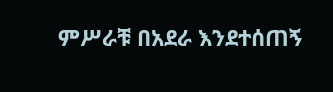ምሥራቹ በአደራ እንደተሰጠኝ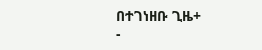በተገነዘቡ ጊዜ+
-